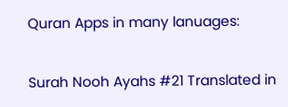Quran Apps in many lanuages:

Surah Nooh Ayahs #21 Translated in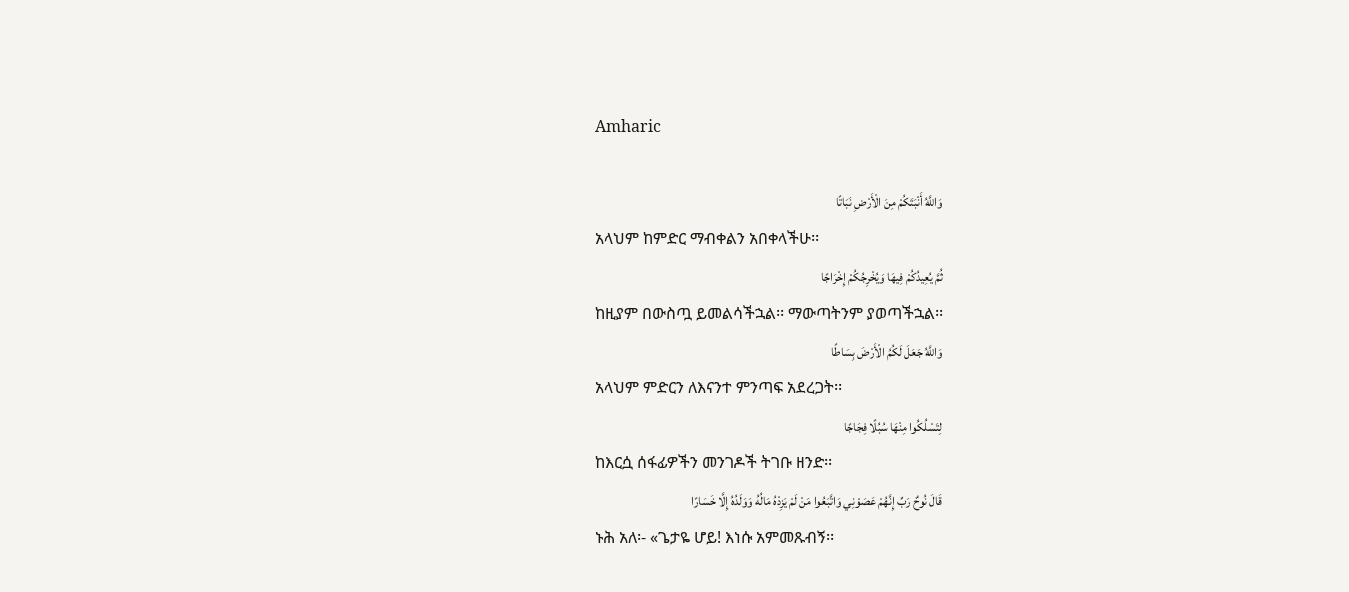Amharic

وَاللَّهُ أَنْبَتَكُمْ مِنَ الْأَرْضِ نَبَاتًا
አላህም ከምድር ማብቀልን አበቀላችሁ፡፡
ثُمَّ يُعِيدُكُمْ فِيهَا وَيُخْرِجُكُمْ إِخْرَاجًا
ከዚያም በውስጧ ይመልሳችኋል፡፡ ማውጣትንም ያወጣችኋል፡፡
وَاللَّهُ جَعَلَ لَكُمُ الْأَرْضَ بِسَاطًا
አላህም ምድርን ለእናንተ ምንጣፍ አደረጋት፡፡
لِتَسْلُكُوا مِنْهَا سُبُلًا فِجَاجًا
ከእርሷ ሰፋፊዎችን መንገዶች ትገቡ ዘንድ፡፡
قَالَ نُوحٌ رَبِّ إِنَّهُمْ عَصَوْنِي وَاتَّبَعُوا مَنْ لَمْ يَزِدْهُ مَالُهُ وَوَلَدُهُ إِلَّا خَسَارًا
ኑሕ አለ፡- «ጌታዬ ሆይ! እነሱ አምመጹብኝ፡፡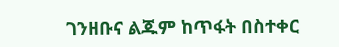ገንዘቡና ልጁም ከጥፋት በስተቀር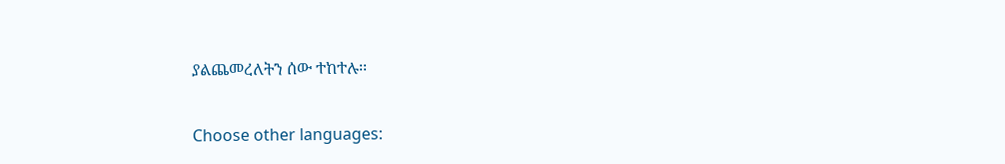ያልጨመረለትን ሰው ተከተሉ፡፡

Choose other languages: